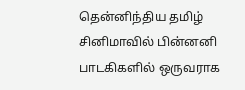தென்னிந்திய தமிழ் சினிமாவில் பின்னனி பாடகிகளில் ஒருவராக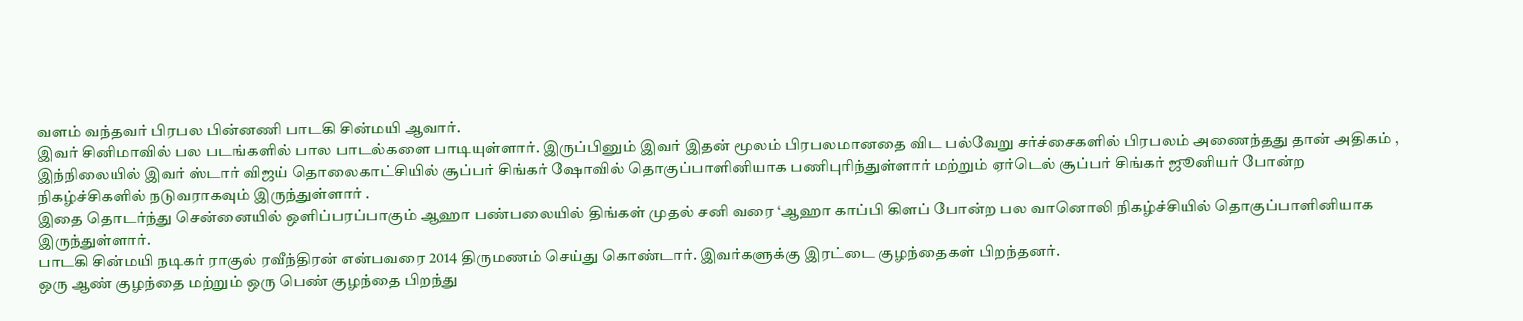வளம் வந்தவர் பிரபல பின்னணி பாடகி சின்மயி ஆவார்.
இவர் சினிமாவில் பல படங்களில் பால பாடல்களை பாடியுள்ளார். இருப்பினும் இவர் இதன் மூலம் பிரபலமானதை விட பல்வேறு சர்ச்சைகளில் பிரபலம் அணைந்தது தான் அதிகம் ,
இந்நிலையில் இவர் ஸ்டார் விஜய் தொலைகாட்சியில் சூப்பர் சிங்கர் ஷோவில் தொகுப்பாளினியாக பணிபுரிந்துள்ளார் மற்றும் ஏர்டெல் சூப்பர் சிங்கர் ஜூனியர் போன்ற நிகழ்ச்சிகளில் நடுவராகவும் இருந்துள்ளார் .
இதை தொடர்ந்து சென்னையில் ஒளிப்பரப்பாகும் ஆஹா பண்பலையில் திங்கள் முதல் சனி வரை ‘ஆஹா காப்பி கிளப் போன்ற பல வானொலி நிகழ்ச்சியில் தொகுப்பாளினியாக இருந்துள்ளார்.
பாடகி சின்மயி நடிகர் ராகுல் ரவீந்திரன் என்பவரை 2014 திருமணம் செய்து கொண்டார். இவர்களுக்கு இரட்டை குழந்தைகள் பிறந்தனர்.
ஒரு ஆண் குழந்தை மற்றும் ஒரு பெண் குழந்தை பிறந்து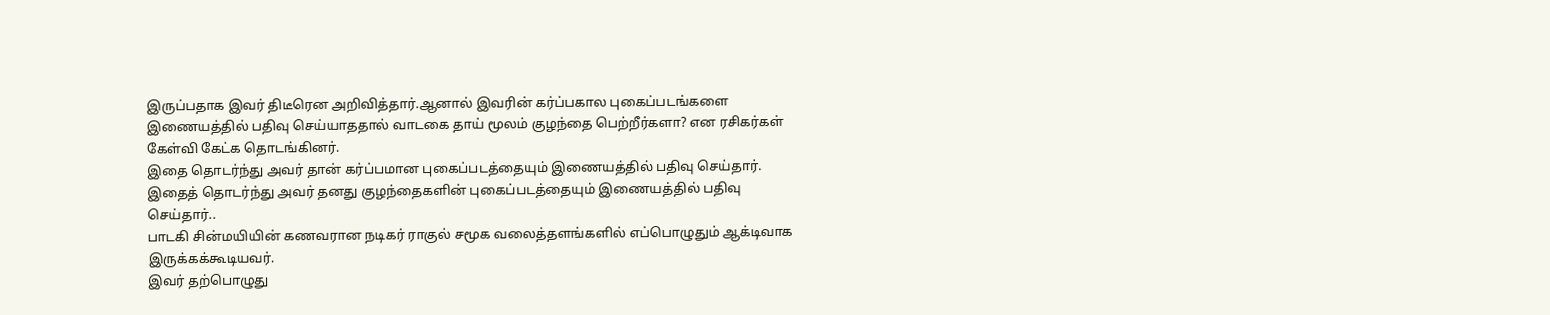இருப்பதாக இவர் திடீரென அறிவித்தார்.ஆனால் இவரின் கர்ப்பகால புகைப்படங்களை இணையத்தில் பதிவு செய்யாததால் வாடகை தாய் மூலம் குழந்தை பெற்றீர்களா? என ரசிகர்கள் கேள்வி கேட்க தொடங்கினர்.
இதை தொடர்ந்து அவர் தான் கர்ப்பமான புகைப்படத்தையும் இணையத்தில் பதிவு செய்தார். இதைத் தொடர்ந்து அவர் தனது குழந்தைகளின் புகைப்படத்தையும் இணையத்தில் பதிவு செய்தார்..
பாடகி சின்மயியின் கணவரான நடிகர் ராகுல் சமூக வலைத்தளங்களில் எப்பொழுதும் ஆக்டிவாக இருக்கக்கூடியவர்.
இவர் தற்பொழுது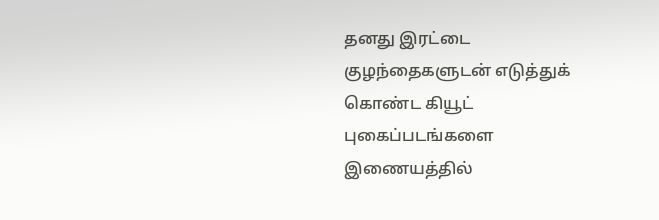தனது இரட்டை குழந்தைகளுடன் எடுத்துக் கொண்ட கியூட் புகைப்படங்களை இணையத்தில்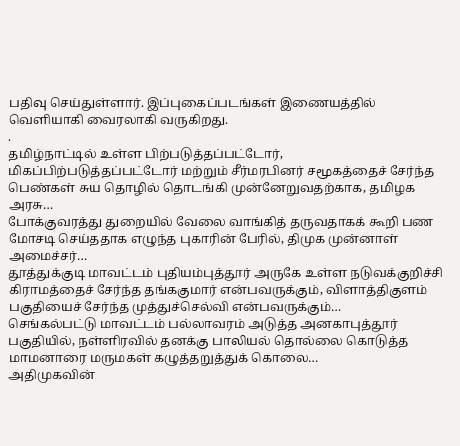பதிவு செய்துள்ளார். இப்புகைப்படங்கள் இணையத்தில் வெளியாகி வைரலாகி வருகிறது.
.
தமிழ்நாட்டில் உள்ள பிற்படுத்தப்பட்டோர், மிகப்பிற்படுத்தப்பட்டோர் மற்றும் சீர்மரபினர் சமூகத்தைச் சேர்ந்த பெண்கள் சுய தொழில் தொடங்கி முன்னேறுவதற்காக, தமிழக அரசு…
போக்குவரத்து துறையில் வேலை வாங்கித் தருவதாகக் கூறி பண மோசடி செய்ததாக எழுந்த புகாரின் பேரில், திமுக முன்னாள் அமைச்சர்…
தூத்துக்குடி மாவட்டம் புதியம்புத்தூர் அருகே உள்ள நடுவக்குறிச்சி கிராமத்தைச் சேர்ந்த தங்ககுமார் என்பவருக்கும், விளாத்திகுளம் பகுதியைச் சேர்ந்த முத்துச்செல்வி என்பவருக்கும்…
செங்கல்பட்டு மாவட்டம் பல்லாவரம் அடுத்த அனகாபுத்தூர் பகுதியில், நள்ளிரவில் தனக்கு பாலியல் தொல்லை கொடுத்த மாமனாரை மருமகள் கழுத்தறுத்துக் கொலை…
அதிமுகவின்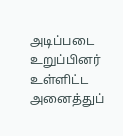அடிப்படை உறுப்பினர் உள்ளிட்ட அனைத்துப்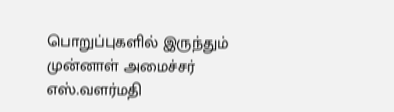பொறுப்புகளில் இருந்தும் முன்னாள் அமைச்சர் எஸ்.வளர்மதி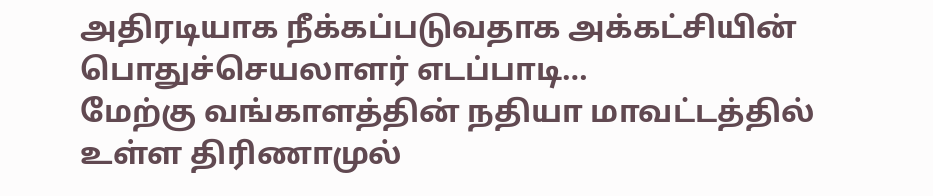அதிரடியாக நீக்கப்படுவதாக அக்கட்சியின் பொதுச்செயலாளர் எடப்பாடி…
மேற்கு வங்காளத்தின் நதியா மாவட்டத்தில் உள்ள திரிணாமுல்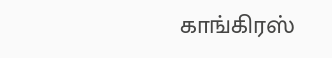காங்கிரஸ்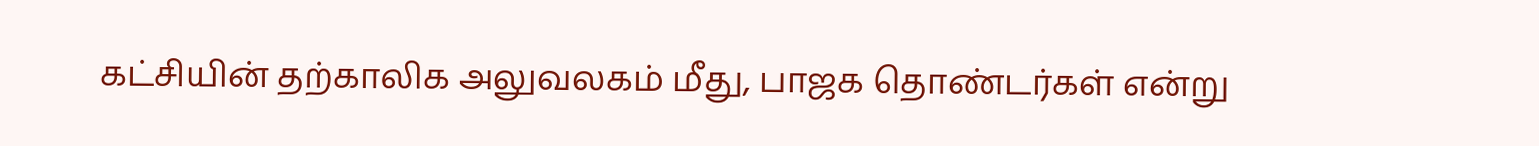கட்சியின் தற்காலிக அலுவலகம் மீது, பாஜக தொண்டர்கள் என்று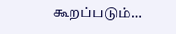கூறப்படும்…